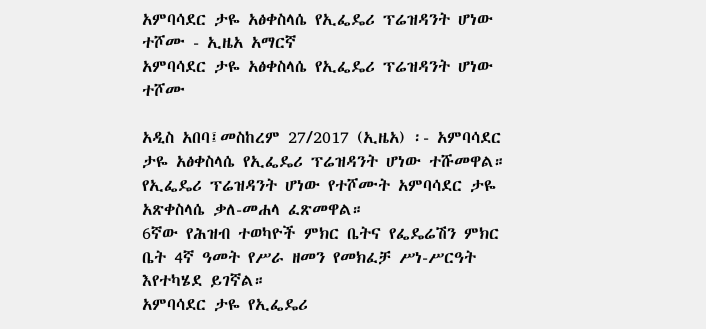አምባሳደር ታዬ አፅቀስላሴ የኢፌዴሪ ፕሬዝዳንት ሆነው ተሾሙ - ኢዜአ አማርኛ
አምባሳደር ታዬ አፅቀስላሴ የኢፌዴሪ ፕሬዝዳንት ሆነው ተሾሙ

አዲስ አበባ፤መስከረም 27/2017 (ኢዜአ) ፡- አምባሳደር ታዬ አፅቀስላሴ የኢፌዴሪ ፕሬዝዳንት ሆነው ተሹመዋል።
የኢፌዴሪ ፕሬዝዳንት ሆነው የተሾሙት አምባሳደር ታዬ አጽቀስላሴ ቃለ-መሐላ ፈጽመዋል።
6ኛው የሕዝብ ተወካዮች ምክር ቤትና የፌዴሬሽን ምክር ቤት 4ኛ ዓመት የሥራ ዘመን የመክፈቻ ሥነ-ሥርዓት እየተካሄደ ይገኛል።
አምባሳደር ታዬ የኢፌዴሪ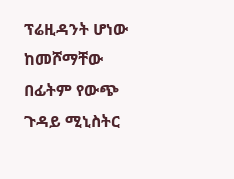ፕሬዚዳንት ሆነው ከመሾማቸው በፊትም የውጭ ጉዳይ ሚኒስትር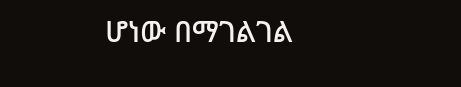ሆነው በማገልገል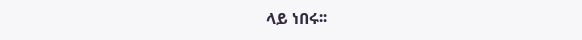ላይ ነበሩ፡፡